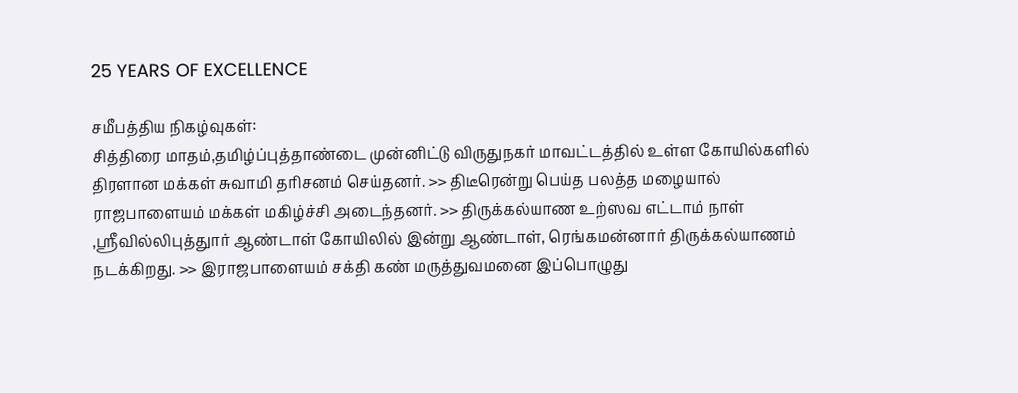25 YEARS OF EXCELLENCE

சமீபத்திய நிகழ்வுகள்:
சித்திரை மாதம்,தமிழ்ப்புத்தாண்டை முன்னிட்டு விருதுநகர் மாவட்டத்தில் உள்ள கோயில்களில்  திரளான மக்கள் சுவாமி தரிசனம் செய்தனர். >> திடீரென்று பெய்த பலத்த மழையால்  ராஜபாளையம் மக்கள் மகிழ்ச்சி அடைந்தனர். >> திருக்கல்யாண உற்ஸவ எட்டாம் நாள் ,ஸ்ரீவில்லிபுத்துார் ஆண்டாள் கோயிலில் இன்று ஆண்டாள், ரெங்கமன்னார் திருக்கல்யாணம் நடக்கிறது. >> இராஜபாளையம் சக்தி கண் மருத்துவமனை இப்பொழுது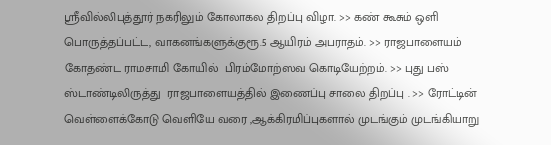ஸ்ரீவில்லிபுத்தூர் நகரிலும் கோலாகல திறப்பு விழா. >> கண் கூசும் ஒளி பொருத்தப்பட்ட, வாகனங்களுக்குரூ.5 ஆயிரம் அபராதம். >> ராஜபாளையம் கோதண்ட ராமசாமி கோயில்  பிரம்மோற்ஸவ கொடியேற்றம். >> புது பஸ் ஸ்டாண்டிலிருத்து  ராஜபாளையத்தில் இணைப்பு சாலை திறப்பு . >> ரோட்டின் வெள்ளைக்கோடு வெளியே வரை ,ஆக்கிரமிப்புகளால் முடங்கும் முடங்கியாறு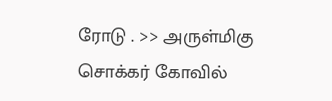ரோடு . >> அருள்மிகு சொக்கர் கோவில்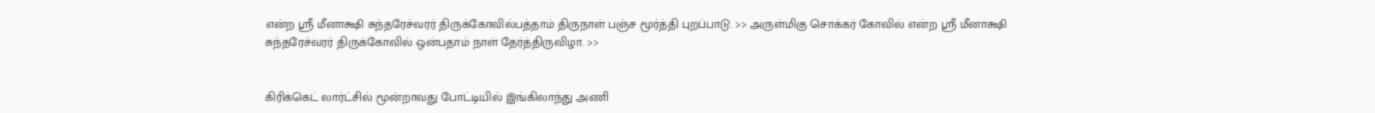என்ற ஸ்ரீ மீனாக்ஷி சுந்தரேச்வரர் திருக்கோவில்பத்தாம் திருநாள் பஞ்ச மூர்த்தி புறப்பாடு. >> அருள்மிகு சொக்கர் கோவில் என்ற ஸ்ரீ மீனாக்ஷி சுந்தரேச்வரர் திருக்கோவில் ஒன்பதாம் நாள் தேர்த்திருவிழா. >>


கிரிக்கெட் லார்ட்சில் மூன்றாவது போட்டியில் இங்கிலாந்து அணி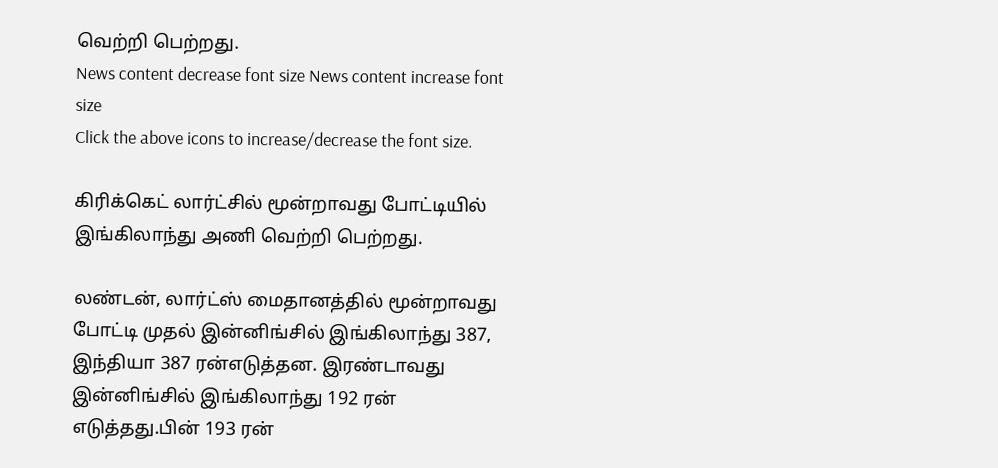வெற்றி பெற்றது.
News content decrease font size News content increase font size
Click the above icons to increase/decrease the font size.

கிரிக்கெட் லார்ட்சில் மூன்றாவது போட்டியில் இங்கிலாந்து அணி வெற்றி பெற்றது.

லண்டன், லார்ட்ஸ் மைதானத்தில் மூன்றாவது போட்டி முதல் இன்னிங்சில் இங்கிலாந்து 387, இந்தியா 387 ரன்எடுத்தன. இரண்டாவது இன்னிங்சில் இங்கிலாந்து 192 ரன் எடுத்தது.பின் 193 ரன்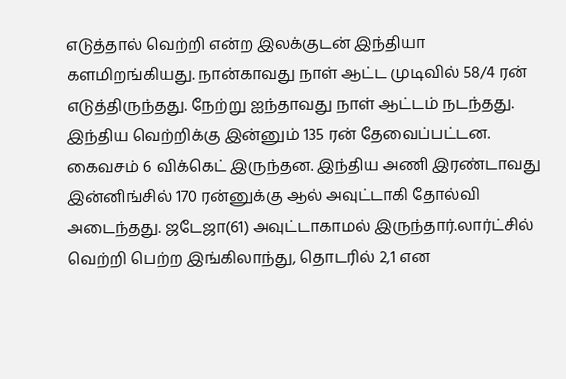எடுத்தால் வெற்றி என்ற இலக்குடன் இந்தியா களமிறங்கியது. நான்காவது நாள் ஆட்ட முடிவில் 58/4 ரன் எடுத்திருந்தது. நேற்று ஐந்தாவது நாள் ஆட்டம் நடந்தது. இந்திய வெற்றிக்கு இன்னும் 135 ரன் தேவைப்பட்டன. கைவசம் 6 விக்கெட் இருந்தன. இந்திய அணி இரண்டாவது இன்னிங்சில் 170 ரன்னுக்கு ஆல் அவுட்டாகி தோல்வி அடைந்தது. ஜடேஜா(61) அவுட்டாகாமல் இருந்தார்.லார்ட்சில் வெற்றி பெற்ற இங்கிலாந்து, தொடரில் 2,1 என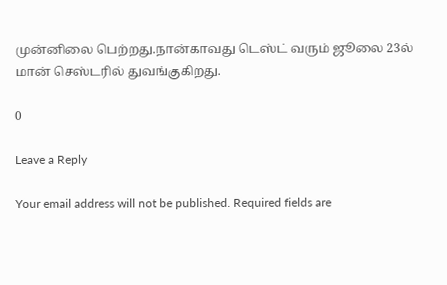முன்னிலை பெற்றது.நான்காவது டெஸ்ட் வரும் ஜூலை 23ல் மான் செஸ்டரில் துவங்குகிறது.

0

Leave a Reply

Your email address will not be published. Required fields are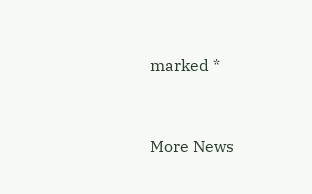marked *


More News